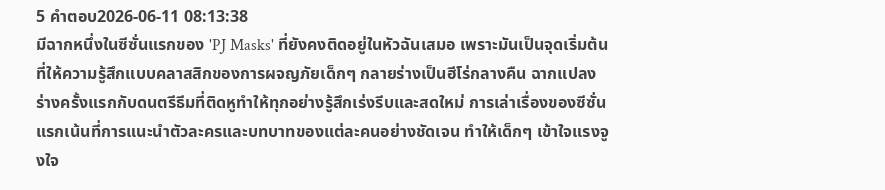5 คำตอบ2026-06-11 08:13:38
มีฉากหนึ่งในซีซั่นแรกของ 'PJ Masks' ที่ยังคงติดอยู่ในหัวฉันเสมอ เพราะมันเป็นจุดเริ่มต้นที่ให้ความรู้สึกแบบคลาสสิกของการผจญภัยเด็กๆ กลายร่างเป็นฮีโร่กลางคืน ฉากแปลงร่างครั้งแรกกับดนตรีธีมที่ติดหูทำให้ทุกอย่างรู้สึกเร่งรีบและสดใหม่ การเล่าเรื่องของซีซั่นแรกเน้นที่การแนะนำตัวละครและบทบาทของแต่ละคนอย่างชัดเจน ทำให้เด็กๆ เข้าใจแรงจูงใจ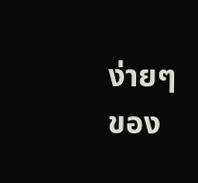ง่ายๆ ของ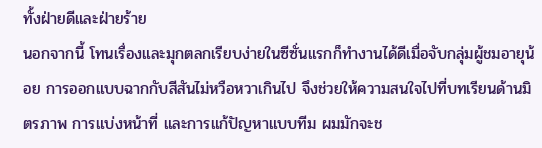ทั้งฝ่ายดีและฝ่ายร้าย
นอกจากนี้ โทนเรื่องและมุกตลกเรียบง่ายในซีซั่นแรกก็ทำงานได้ดีเมื่อจับกลุ่มผู้ชมอายุน้อย การออกแบบฉากกับสีสันไม่หวือหวาเกินไป จึงช่วยให้ความสนใจไปที่บทเรียนด้านมิตรภาพ การแบ่งหน้าที่ และการแก้ปัญหาแบบทีม ผมมักจะช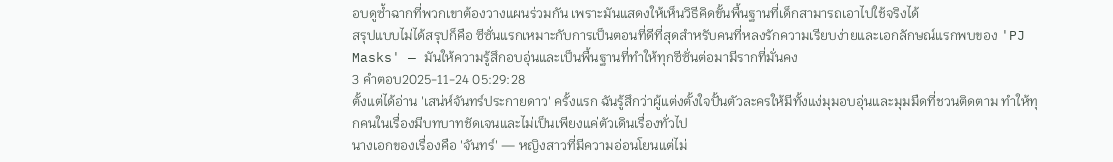อบดูซ้ำฉากที่พวกเขาต้องวางแผนร่วมกัน เพราะมันแสดงให้เห็นวิธีคิดขั้นพื้นฐานที่เด็กสามารถเอาไปใช้จริงได้
สรุปแบบไม่ได้สรุปก็คือ ซีซั่นแรกเหมาะกับการเป็นตอนที่ดีที่สุดสำหรับคนที่หลงรักความเรียบง่ายและเอกลักษณ์แรกพบของ 'PJ Masks' — มันให้ความรู้สึกอบอุ่นและเป็นพื้นฐานที่ทำให้ทุกซีซั่นต่อมามีรากที่มั่นคง
3 คำตอบ2025-11-24 05:29:28
ตั้งแต่ได้อ่าน 'เสน่ห์จันทร์ประกายดาว' ครั้งแรก ฉันรู้สึกว่าผู้แต่งตั้งใจปั้นตัวละครให้มีทั้งแง่มุมอบอุ่นและมุมมืดที่ชวนติดตาม ทำให้ทุกคนในเรื่องมีบทบาทชัดเจนและไม่เป็นเพียงแค่ตัวเดินเรื่องทั่วไป
นางเอกของเรื่องคือ 'จันทร์' — หญิงสาวที่มีความอ่อนโยนแต่ไม่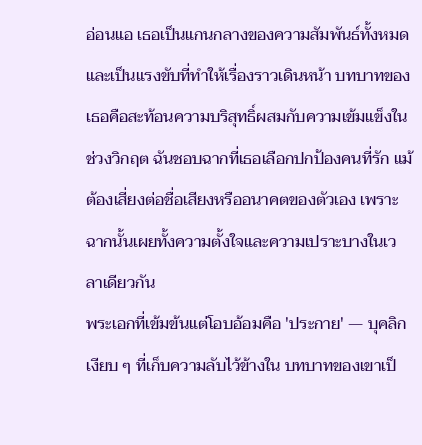อ่อนแอ เธอเป็นแกนกลางของความสัมพันธ์ทั้งหมดและเป็นแรงขับที่ทำให้เรื่องราวเดินหน้า บทบาทของเธอคือสะท้อนความบริสุทธิ์ผสมกับความเข้มแข็งในช่วงวิกฤต ฉันชอบฉากที่เธอเลือกปกป้องคนที่รัก แม้ต้องเสี่ยงต่อชื่อเสียงหรืออนาคตของตัวเอง เพราะฉากนั้นเผยทั้งความตั้งใจและความเปราะบางในเวลาเดียวกัน
พระเอกที่เข้มข้นแต่โอบอ้อมคือ 'ประกาย' — บุคลิกเงียบ ๆ ที่เก็บความลับไว้ข้างใน บทบาทของเขาเป็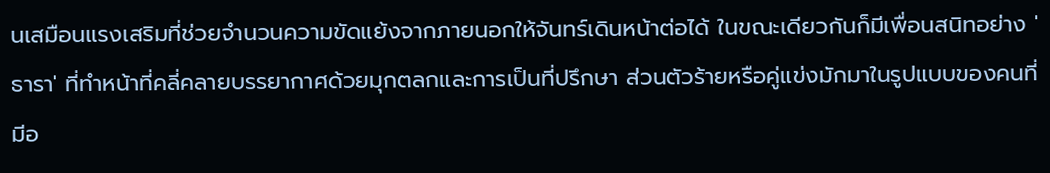นเสมือนแรงเสริมที่ช่วยจํานวนความขัดแย้งจากภายนอกให้จันทร์เดินหน้าต่อได้ ในขณะเดียวกันก็มีเพื่อนสนิทอย่าง 'ธารา' ที่ทำหน้าที่คลี่คลายบรรยากาศด้วยมุกตลกและการเป็นที่ปรึกษา ส่วนตัวร้ายหรือคู่แข่งมักมาในรูปแบบของคนที่มีอ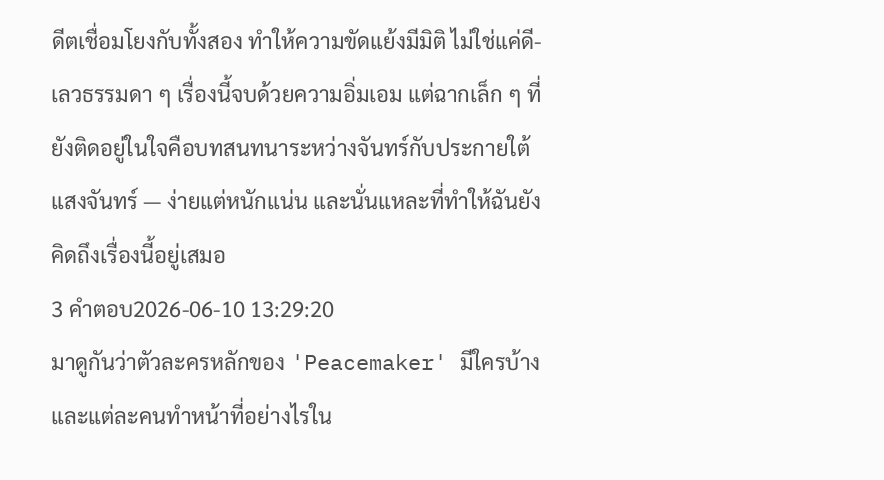ดีตเชื่อมโยงกับทั้งสอง ทำให้ความขัดแย้งมีมิติ ไม่ใช่แค่ดี-เลวธรรมดา ๆ เรื่องนี้จบด้วยความอิ่มเอม แต่ฉากเล็ก ๆ ที่ยังติดอยู่ในใจคือบทสนทนาระหว่างจันทร์กับประกายใต้แสงจันทร์ — ง่ายแต่หนักแน่น และนั่นแหละที่ทำให้ฉันยังคิดถึงเรื่องนี้อยู่เสมอ
3 คำตอบ2026-06-10 13:29:20
มาดูกันว่าตัวละครหลักของ 'Peacemaker' มีใครบ้างและแต่ละคนทำหน้าที่อย่างไรใน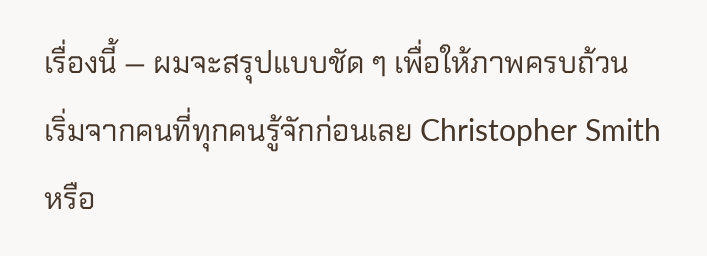เรื่องนี้ — ผมจะสรุปแบบชัด ๆ เพื่อให้ภาพครบถ้วน
เริ่มจากคนที่ทุกคนรู้จักก่อนเลย Christopher Smith หรือ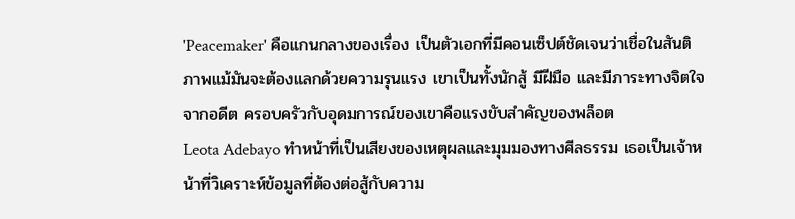'Peacemaker' คือแกนกลางของเรื่อง เป็นตัวเอกที่มีคอนเซ็ปต์ชัดเจนว่าเชื่อในสันติภาพแม้มันจะต้องแลกด้วยความรุนแรง เขาเป็นทั้งนักสู้ มีฝีมือ และมีภาระทางจิตใจจากอดีต ครอบครัวกับอุดมการณ์ของเขาคือแรงขับสำคัญของพล็อต
Leota Adebayo ทำหน้าที่เป็นเสียงของเหตุผลและมุมมองทางศีลธรรม เธอเป็นเจ้าหน้าที่วิเคราะห์ข้อมูลที่ต้องต่อสู้กับความ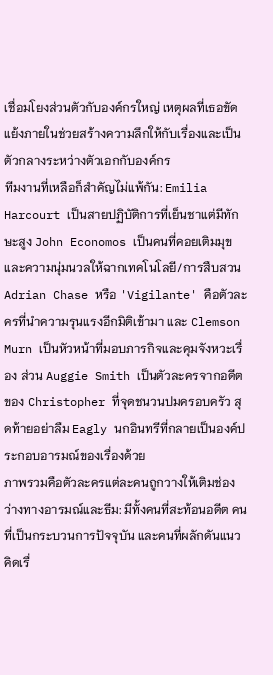เชื่อมโยงส่วนตัวกับองค์กรใหญ่ เหตุผลที่เธอขัดแย้งภายในช่วยสร้างความลึกให้กับเรื่องและเป็นตัวกลางระหว่างตัวเอกกับองค์กร
ทีมงานที่เหลือก็สำคัญไม่แพ้กัน: Emilia Harcourt เป็นสายปฏิบัติการที่เย็นชาแต่มีทักษะสูง John Economos เป็นคนที่คอยเติมมุขและความนุ่มนวลให้ฉากเทคโนโลยี/การสืบสวน Adrian Chase หรือ 'Vigilante' คือตัวละครที่นำความรุนแรงอีกมิติเข้ามา และ Clemson Murn เป็นหัวหน้าที่มอบภารกิจและคุมจังหวะเรื่อง ส่วน Auggie Smith เป็นตัวละครจากอดีตของ Christopher ที่จุดชนวนปมครอบครัว สุดท้ายอย่าลืม Eagly นกอินทรีที่กลายเป็นองค์ประกอบอารมณ์ของเรื่องด้วย
ภาพรวมคือตัวละครแต่ละคนถูกวางให้เติมช่องว่างทางอารมณ์และธีม: มีทั้งคนที่สะท้อนอดีต คนที่เป็นกระบวนการปัจจุบัน และคนที่ผลักดันแนวคิดเรื่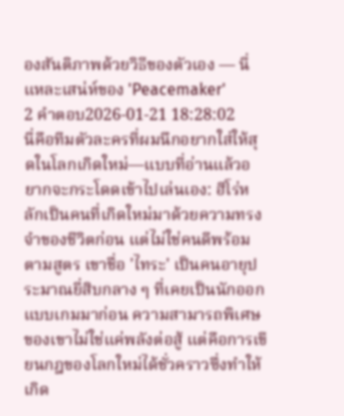องสันติภาพด้วยวิธีของตัวเอง — นี่แหละเสน่ห์ของ 'Peacemaker'
2 คำตอบ2026-01-21 18:28:02
นี่คือทีมตัวละครที่ผมนึกอยากใส่ให้สุดในโลกเกิดใหม่—แบบที่อ่านแล้วอยากจะกระโดดเข้าไปเล่นเอง: ฮีโร่หลักเป็นคนที่เกิดใหม่มาด้วยความทรงจำของชีวิตก่อน แต่ไม่ใช่คนดีพร้อมตามสูตร เขาชื่อ 'ไทระ' เป็นคนอายุประมาณยี่สิบกลาง ๆ ที่เคยเป็นนักออกแบบเกมมาก่อน ความสามารถพิเศษของเขาไม่ใช่แค่พลังต่อสู้ แต่คือการเขียนกฎของโลกใหม่ได้ชั่วคราวซึ่งทำให้เกิด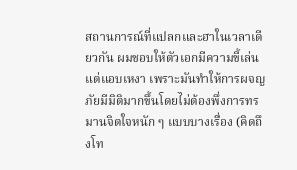สถานการณ์ที่แปลกและฮาในเวลาเดียวกัน ผมชอบให้ตัวเอกมีความขี้เล่นแต่แอบเหงา เพราะมันทำให้การผจญภัยมีมิติมากขึ้นโดยไม่ต้องพึ่งการทรมานจิตใจหนัก ๆ แบบบางเรื่อง (คิดถึงโท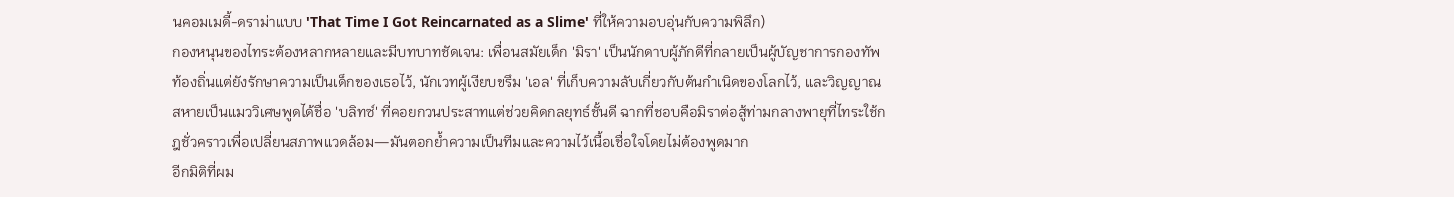นคอมเมดี้-ดราม่าแบบ 'That Time I Got Reincarnated as a Slime' ที่ให้ความอบอุ่นกับความพิลึก)
กองหนุนของไทระต้องหลากหลายและมีบทบาทชัดเจน: เพื่อนสมัยเด็ก 'มิรา' เป็นนักดาบผู้ภักดีที่กลายเป็นผู้บัญชาการกองทัพท้องถิ่นแต่ยังรักษาความเป็นเด็กของเธอไว้, นักเวทผู้เงียบขรึม 'เอล' ที่เก็บความลับเกี่ยวกับต้นกำเนิดของโลกไว้, และวิญญาณสหายเป็นแมววิเศษพูดได้ชื่อ 'บลิทซ์' ที่คอยกวนประสาทแต่ช่วยคิดกลยุทธ์ชั้นดี ฉากที่ชอบคือมิราต่อสู้ท่ามกลางพายุที่ไทระใช้กฎชั่วคราวเพื่อเปลี่ยนสภาพแวดล้อม—มันตอกย้ำความเป็นทีมและความไว้เนื้อเชื่อใจโดยไม่ต้องพูดมาก
อีกมิติที่ผม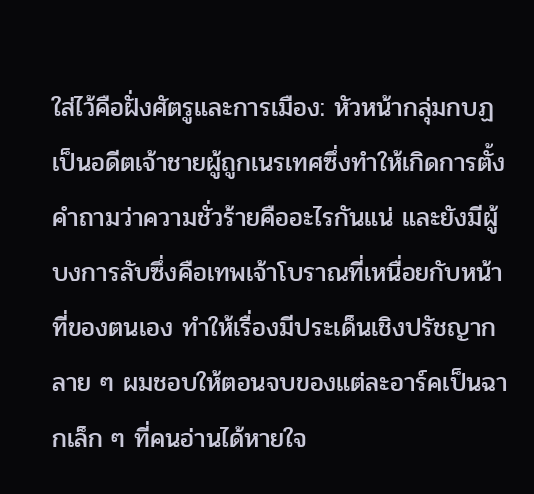ใส่ไว้คือฝั่งศัตรูและการเมือง: หัวหน้ากลุ่มกบฏเป็นอดีตเจ้าชายผู้ถูกเนรเทศซึ่งทำให้เกิดการตั้งคำถามว่าความชั่วร้ายคืออะไรกันแน่ และยังมีผู้บงการลับซึ่งคือเทพเจ้าโบราณที่เหนื่อยกับหน้าที่ของตนเอง ทำให้เรื่องมีประเด็นเชิงปรัชญากลาย ๆ ผมชอบให้ตอนจบของแต่ละอาร์คเป็นฉากเล็ก ๆ ที่คนอ่านได้หายใจ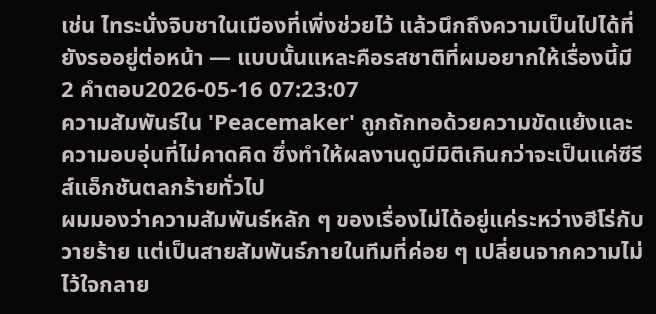เช่น ไทระนั่งจิบชาในเมืองที่เพิ่งช่วยไว้ แล้วนึกถึงความเป็นไปได้ที่ยังรออยู่ต่อหน้า — แบบนั้นแหละคือรสชาติที่ผมอยากให้เรื่องนี้มี
2 คำตอบ2026-05-16 07:23:07
ความสัมพันธ์ใน 'Peacemaker' ถูกถักทอด้วยความขัดแย้งและความอบอุ่นที่ไม่คาดคิด ซึ่งทำให้ผลงานดูมีมิติเกินกว่าจะเป็นแค่ซีรีส์แอ็กชันตลกร้ายทั่วไป
ผมมองว่าความสัมพันธ์หลัก ๆ ของเรื่องไม่ได้อยู่แค่ระหว่างฮีโร่กับวายร้าย แต่เป็นสายสัมพันธ์ภายในทีมที่ค่อย ๆ เปลี่ยนจากความไม่ไว้ใจกลาย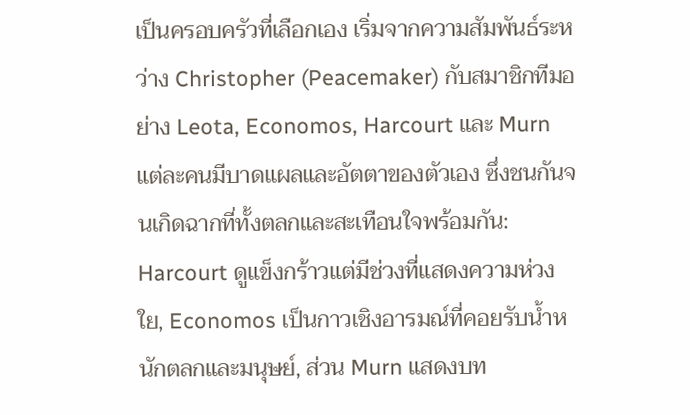เป็นครอบครัวที่เลือกเอง เริ่มจากความสัมพันธ์ระหว่าง Christopher (Peacemaker) กับสมาชิกทีมอย่าง Leota, Economos, Harcourt และ Murn แต่ละคนมีบาดแผลและอัตตาของตัวเอง ซึ่งชนกันจนเกิดฉากที่ทั้งตลกและสะเทือนใจพร้อมกัน: Harcourt ดูแข็งกร้าวแต่มีช่วงที่แสดงความห่วงใย, Economos เป็นกาวเชิงอารมณ์ที่คอยรับน้ำหนักตลกและมนุษย์, ส่วน Murn แสดงบท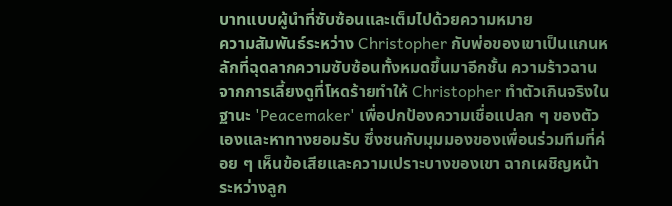บาทแบบผู้นำที่ซับซ้อนและเต็มไปด้วยความหมาย
ความสัมพันธ์ระหว่าง Christopher กับพ่อของเขาเป็นแกนหลักที่ฉุดลากความซับซ้อนทั้งหมดขึ้นมาอีกชั้น ความร้าวฉานจากการเลี้ยงดูที่โหดร้ายทำให้ Christopher ทำตัวเกินจริงในฐานะ 'Peacemaker' เพื่อปกป้องความเชื่อแปลก ๆ ของตัวเองและหาทางยอมรับ ซึ่งชนกับมุมมองของเพื่อนร่วมทีมที่ค่อย ๆ เห็นข้อเสียและความเปราะบางของเขา ฉากเผชิญหน้าระหว่างลูก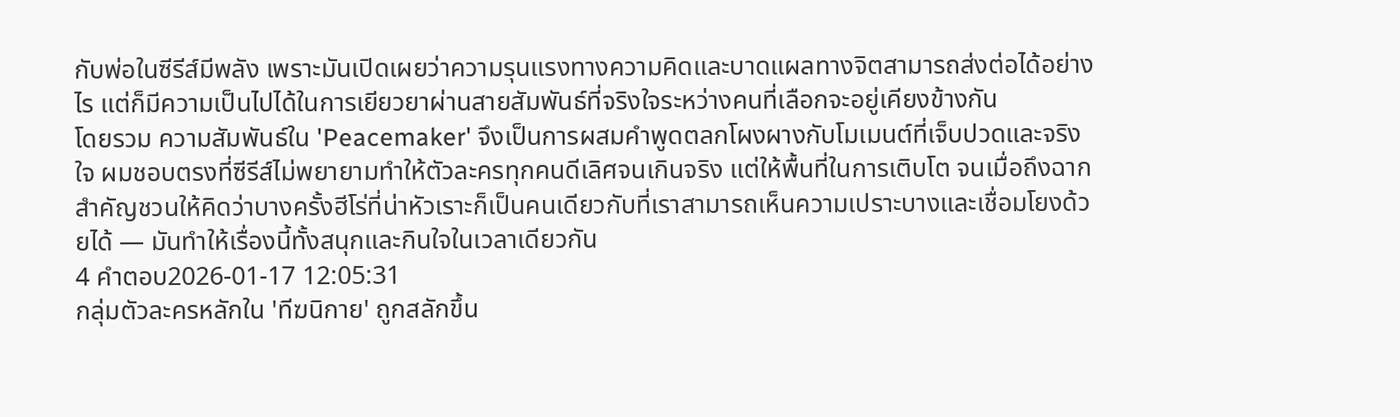กับพ่อในซีรีส์มีพลัง เพราะมันเปิดเผยว่าความรุนแรงทางความคิดและบาดแผลทางจิตสามารถส่งต่อได้อย่างไร แต่ก็มีความเป็นไปได้ในการเยียวยาผ่านสายสัมพันธ์ที่จริงใจระหว่างคนที่เลือกจะอยู่เคียงข้างกัน
โดยรวม ความสัมพันธ์ใน 'Peacemaker' จึงเป็นการผสมคำพูดตลกโผงผางกับโมเมนต์ที่เจ็บปวดและจริงใจ ผมชอบตรงที่ซีรีส์ไม่พยายามทำให้ตัวละครทุกคนดีเลิศจนเกินจริง แต่ให้พื้นที่ในการเติบโต จนเมื่อถึงฉากสำคัญชวนให้คิดว่าบางครั้งฮีโร่ที่น่าหัวเราะก็เป็นคนเดียวกับที่เราสามารถเห็นความเปราะบางและเชื่อมโยงด้วยได้ — มันทำให้เรื่องนี้ทั้งสนุกและกินใจในเวลาเดียวกัน
4 คำตอบ2026-01-17 12:05:31
กลุ่มตัวละครหลักใน 'ทีฆนิกาย' ถูกสลักขึ้น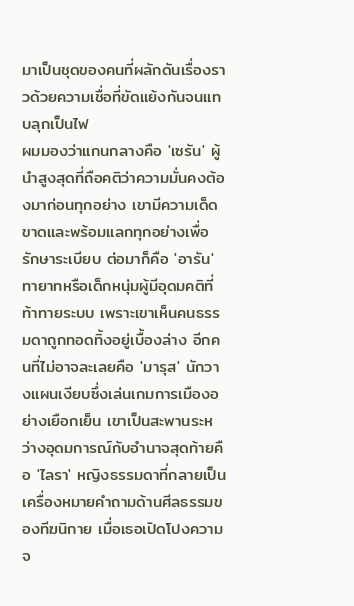มาเป็นชุดของคนที่ผลักดันเรื่องราวด้วยความเชื่อที่ขัดแย้งกันจนแทบลุกเป็นไฟ
ผมมองว่าแกนกลางคือ 'เซรัน' ผู้นำสูงสุดที่ถือคติว่าความมั่นคงต้องมาก่อนทุกอย่าง เขามีความเด็ดขาดและพร้อมแลกทุกอย่างเพื่อรักษาระเบียบ ต่อมาก็คือ 'อารัน' ทายาทหรือเด็กหนุ่มผู้มีอุดมคติที่ท้าทายระบบ เพราะเขาเห็นคนธรรมดาถูกทอดทิ้งอยู่เบื้องล่าง อีกคนที่ไม่อาจละเลยคือ 'มารุส' นักวางแผนเงียบซึ่งเล่นเกมการเมืองอย่างเยือกเย็น เขาเป็นสะพานระหว่างอุดมการณ์กับอำนาจสุดท้ายคือ 'ไลรา' หญิงธรรมดาที่กลายเป็นเครื่องหมายคำถามด้านศีลธรรมของทีฆนิกาย เมื่อเธอเปิดโปงความจ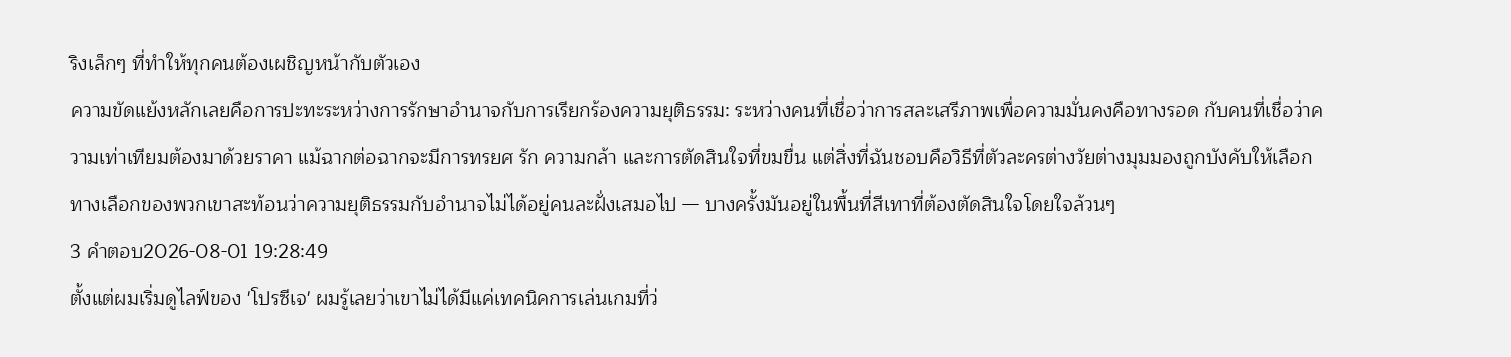ริงเล็กๆ ที่ทำให้ทุกคนต้องเผชิญหน้ากับตัวเอง
ความขัดแย้งหลักเลยคือการปะทะระหว่างการรักษาอำนาจกับการเรียกร้องความยุติธรรม: ระหว่างคนที่เชื่อว่าการสละเสรีภาพเพื่อความมั่นคงคือทางรอด กับคนที่เชื่อว่าความเท่าเทียมต้องมาด้วยราคา แม้ฉากต่อฉากจะมีการทรยศ รัก ความกล้า และการตัดสินใจที่ขมขื่น แต่สิ่งที่ฉันชอบคือวิธีที่ตัวละครต่างวัยต่างมุมมองถูกบังคับให้เลือก ทางเลือกของพวกเขาสะท้อนว่าความยุติธรรมกับอำนาจไม่ได้อยู่คนละฝั่งเสมอไป — บางครั้งมันอยู่ในพื้นที่สีเทาที่ต้องตัดสินใจโดยใจล้วนๆ
3 คำตอบ2026-08-01 19:28:49
ตั้งแต่ผมเริ่มดูไลฟ์ของ 'โปรซีเจ' ผมรู้เลยว่าเขาไม่ได้มีแค่เทคนิคการเล่นเกมที่ว่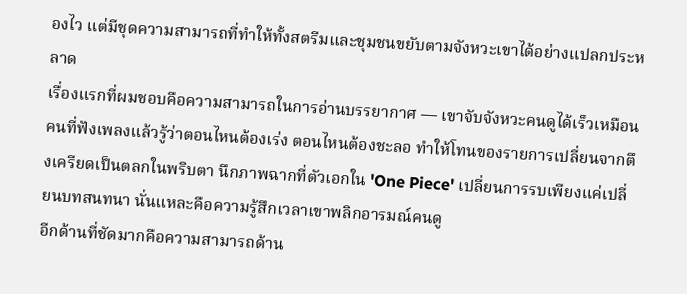องไว แต่มีชุดความสามารถที่ทำให้ทั้งสตรีมและชุมชนขยับตามจังหวะเขาได้อย่างแปลกประหลาด
เรื่องแรกที่ผมชอบคือความสามารถในการอ่านบรรยากาศ — เขาจับจังหวะคนดูได้เร็วเหมือนคนที่ฟังเพลงแล้วรู้ว่าตอนไหนต้องเร่ง ตอนไหนต้องชะลอ ทำให้โทนของรายการเปลี่ยนจากตึงเครียดเป็นตลกในพริบตา นึกภาพฉากที่ตัวเอกใน 'One Piece' เปลี่ยนการรบเพียงแค่เปลี่ยนบทสนทนา นั่นแหละคือความรู้สึกเวลาเขาพลิกอารมณ์คนดู
อีกด้านที่ชัดมากคือความสามารถด้าน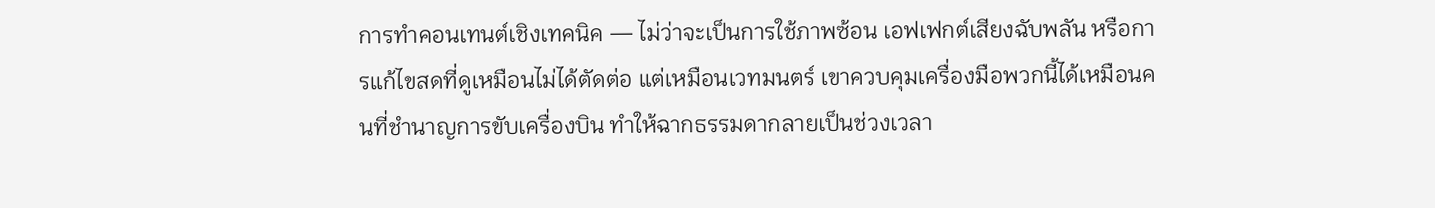การทำคอนเทนต์เชิงเทคนิค — ไม่ว่าจะเป็นการใช้ภาพซ้อน เอฟเฟกต์เสียงฉับพลัน หรือการแก้ไขสดที่ดูเหมือนไม่ได้ตัดต่อ แต่เหมือนเวทมนตร์ เขาควบคุมเครื่องมือพวกนี้ได้เหมือนคนที่ชำนาญการขับเครื่องบิน ทำให้ฉากธรรมดากลายเป็นช่วงเวลา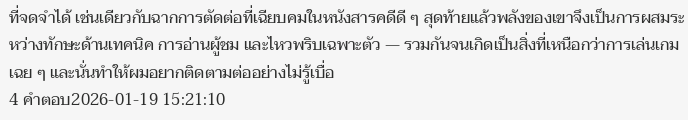ที่จดจำได้ เช่นเดียวกับฉากการตัดต่อที่เฉียบคมในหนังสารคดีดี ๆ สุดท้ายแล้วพลังของเขาจึงเป็นการผสมระหว่างทักษะด้านเทคนิค การอ่านผู้ชม และไหวพริบเฉพาะตัว — รวมกันจนเกิดเป็นสิ่งที่เหนือกว่าการเล่นเกมเฉย ๆ และนั่นทำให้ผมอยากติดตามต่ออย่างไม่รู้เบื่อ
4 คำตอบ2026-01-19 15:21:10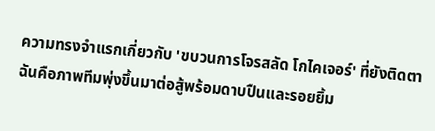ความทรงจำแรกเกี่ยวกับ 'ขบวนการโจรสลัด โกไคเจอร์' ที่ยังติดตาฉันคือภาพทีมพุ่งขึ้นมาต่อสู้พร้อมดาบปืนและรอยยิ้ม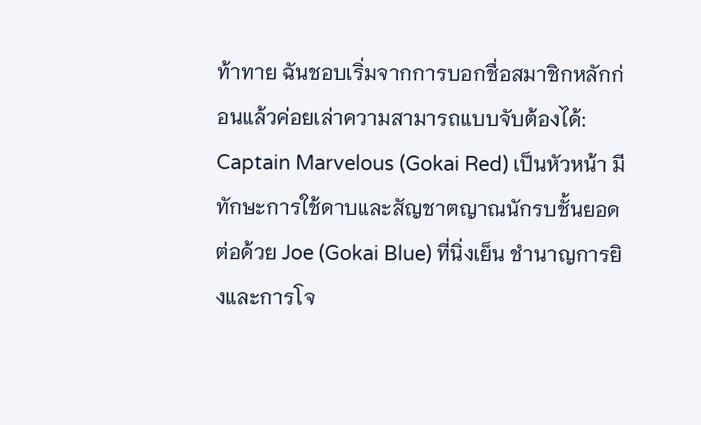ท้าทาย ฉันชอบเริ่มจากการบอกชื่อสมาชิกหลักก่อนแล้วค่อยเล่าความสามารถแบบจับต้องได้: Captain Marvelous (Gokai Red) เป็นหัวหน้า มีทักษะการใช้ดาบและสัญชาตญาณนักรบชั้นยอด ต่อด้วย Joe (Gokai Blue) ที่นิ่งเย็น ชำนาญการยิงและการโจ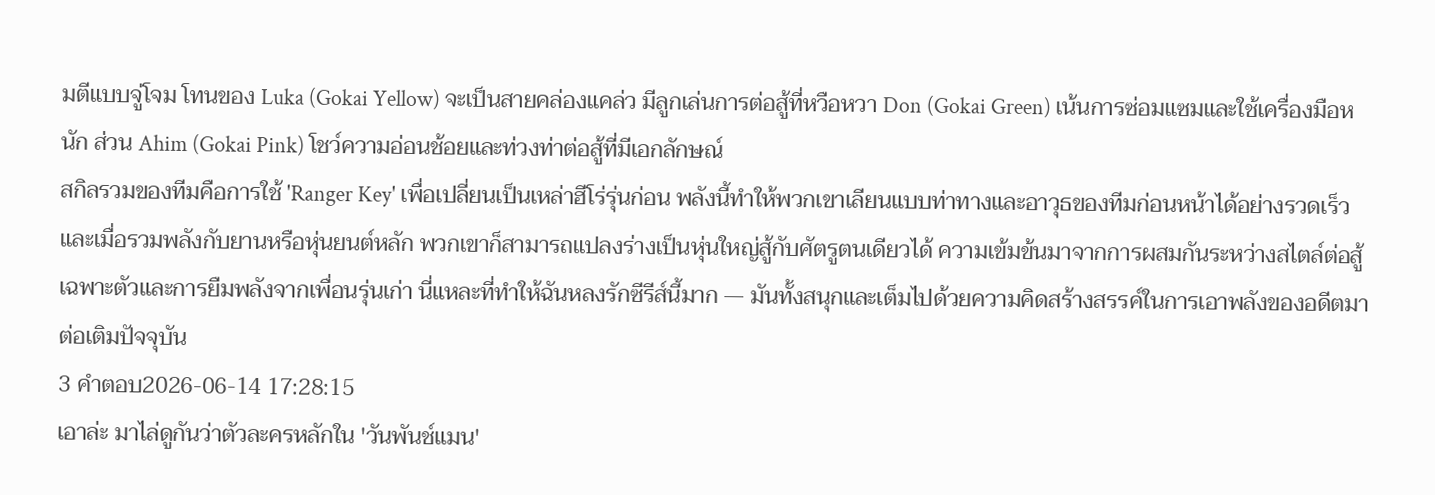มตีแบบจู่โจม โทนของ Luka (Gokai Yellow) จะเป็นสายคล่องแคล่ว มีลูกเล่นการต่อสู้ที่หวือหวา Don (Gokai Green) เน้นการซ่อมแซมและใช้เครื่องมือหนัก ส่วน Ahim (Gokai Pink) โชว์ความอ่อนช้อยและท่วงท่าต่อสู้ที่มีเอกลักษณ์
สกิลรวมของทีมคือการใช้ 'Ranger Key' เพื่อเปลี่ยนเป็นเหล่าฮีโร่รุ่นก่อน พลังนี้ทำให้พวกเขาเลียนแบบท่าทางและอาวุธของทีมก่อนหน้าได้อย่างรวดเร็ว และเมื่อรวมพลังกับยานหรือหุ่นยนต์หลัก พวกเขาก็สามารถแปลงร่างเป็นหุ่นใหญ่สู้กับศัตรูตนเดียวได้ ความเข้มข้นมาจากการผสมกันระหว่างสไตล์ต่อสู้เฉพาะตัวและการยืมพลังจากเพื่อนรุ่นเก่า นี่แหละที่ทำให้ฉันหลงรักซีรีส์นี้มาก — มันทั้งสนุกและเต็มไปด้วยความคิดสร้างสรรค์ในการเอาพลังของอดีตมาต่อเติมปัจจุบัน
3 คำตอบ2026-06-14 17:28:15
เอาล่ะ มาไล่ดูกันว่าตัวละครหลักใน 'วันพันช์แมน'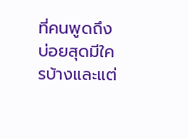ที่คนพูดถึงบ่อยสุดมีใครบ้างและแต่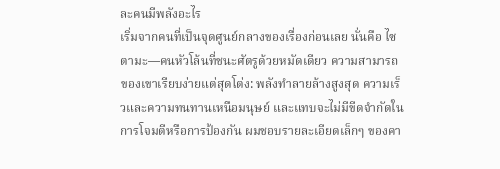ละคนมีพลังอะไร
เริ่มจากคนที่เป็นจุดศูนย์กลางของเรื่องก่อนเลย นั่นคือ ไซตามะ—คนหัวโล้นที่ชนะศัตรูด้วยหมัดเดียว ความสามารถของเขาเรียบง่ายแต่สุดโต่ง: พลังทำลายล้างสูงสุด ความเร็วและความทนทานเหนือมนุษย์ และแทบจะไม่มีขีดจำกัดในการโจมตีหรือการป้องกัน ผมชอบรายละเอียดเล็กๆ ของคา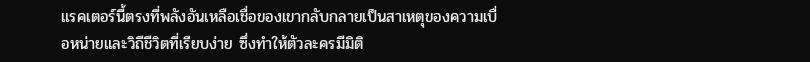แรคเตอร์นี้ตรงที่พลังอันเหลือเชื่อของเขากลับกลายเป็นสาเหตุของความเบื่อหน่ายและวิถีชีวิตที่เรียบง่าย ซึ่งทำให้ตัวละครมีมิติ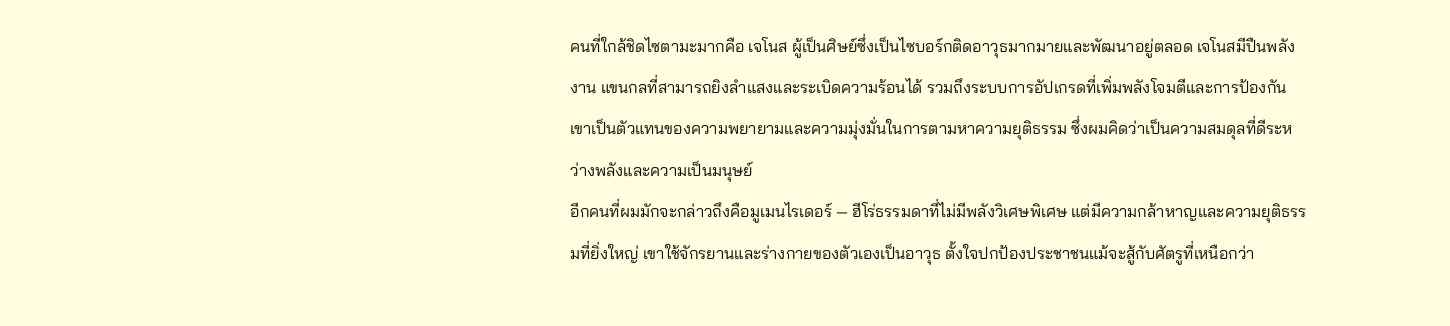คนที่ใกล้ชิดไซตามะมากคือ เจโนส ผู้เป็นศิษย์ซึ่งเป็นไซบอร์กติดอาวุธมากมายและพัฒนาอยู่ตลอด เจโนสมีปืนพลังงาน แขนกลที่สามารถยิงลำแสงและระเบิดความร้อนได้ รวมถึงระบบการอัปเกรดที่เพิ่มพลังโจมตีและการป้องกัน เขาเป็นตัวแทนของความพยายามและความมุ่งมั่นในการตามหาความยุติธรรม ซึ่งผมคิดว่าเป็นความสมดุลที่ดีระหว่างพลังและความเป็นมนุษย์
อีกคนที่ผมมักจะกล่าวถึงคือมูเมนไรเดอร์ — ฮีโร่ธรรมดาที่ไม่มีพลังวิเศษพิเศษ แต่มีความกล้าหาญและความยุติธรรมที่ยิ่งใหญ่ เขาใช้จักรยานและร่างกายของตัวเองเป็นอาวุธ ตั้งใจปกป้องประชาชนแม้จะสู้กับศัตรูที่เหนือกว่า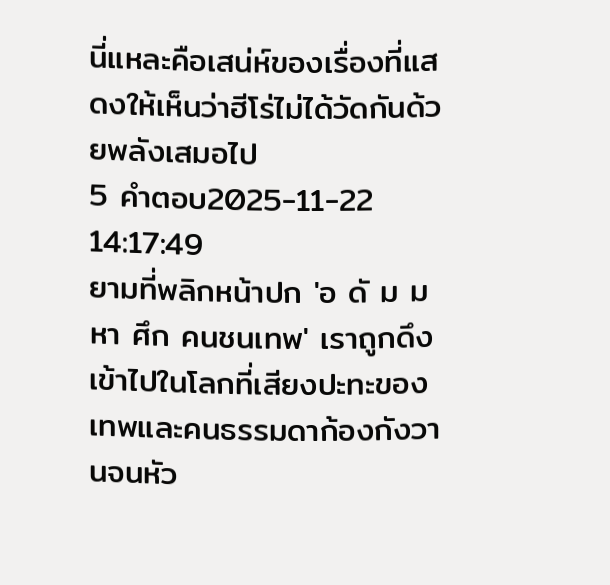นี่แหละคือเสน่ห์ของเรื่องที่แสดงให้เห็นว่าฮีโร่ไม่ได้วัดกันด้วยพลังเสมอไป
5 คำตอบ2025-11-22 14:17:49
ยามที่พลิกหน้าปก 'อ ดั ม มหา ศึก คนชนเทพ' เราถูกดึงเข้าไปในโลกที่เสียงปะทะของเทพและคนธรรมดาก้องกังวานจนหัว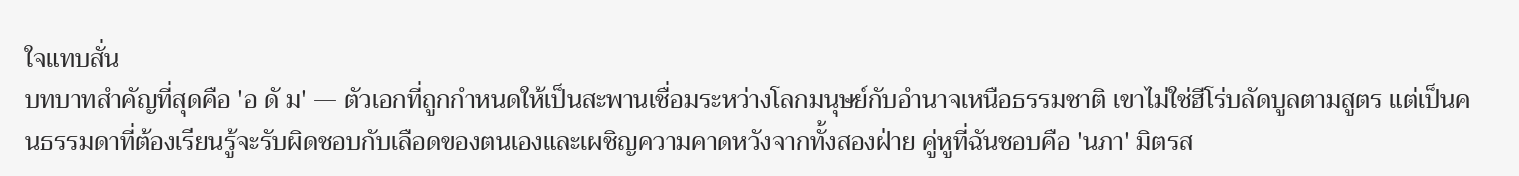ใจแทบสั่น
บทบาทสำคัญที่สุดคือ 'อ ดั ม' — ตัวเอกที่ถูกกำหนดให้เป็นสะพานเชื่อมระหว่างโลกมนุษย์กับอำนาจเหนือธรรมชาติ เขาไม่ใช่ฮีโร่บลัดบูลตามสูตร แต่เป็นคนธรรมดาที่ต้องเรียนรู้จะรับผิดชอบกับเลือดของตนเองและเผชิญความคาดหวังจากทั้งสองฝ่าย คู่หูที่ฉันชอบคือ 'นภา' มิตรส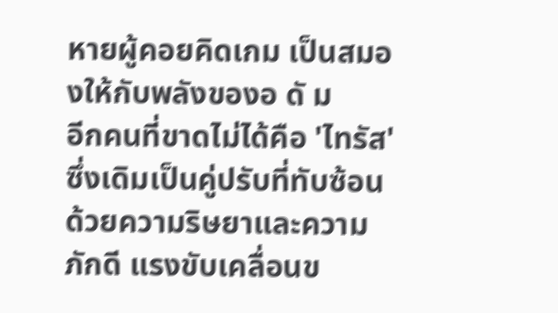หายผู้คอยคิดเกม เป็นสมองให้กับพลังของอ ดั ม
อีกคนที่ขาดไม่ได้คือ 'ไทรัส' ซึ่งเดิมเป็นคู่ปรับที่ทับซ้อนด้วยความริษยาและความภักดี แรงขับเคลื่อนข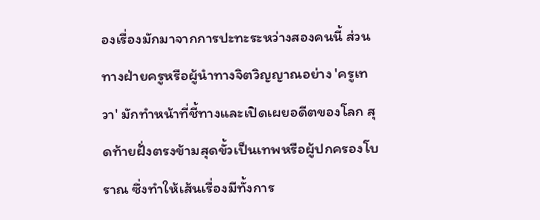องเรื่องมักมาจากการปะทะระหว่างสองคนนี้ ส่วนทางฝ่ายครูหรือผู้นำทางจิตวิญญาณอย่าง 'ครูเทวา' มักทำหน้าที่ชี้ทางและเปิดเผยอดีตของโลก สุดท้ายฝั่งตรงข้ามสุดขั้วเป็นเทพหรือผู้ปกครองโบราณ ซึ่งทำให้เส้นเรื่องมีทั้งการ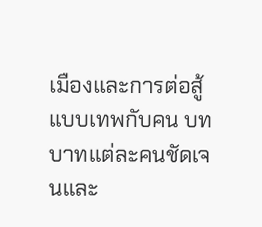เมืองและการต่อสู้แบบเทพกับคน บทบาทแต่ละคนชัดเจนและ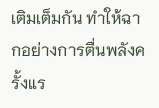เติมเต็มกัน ทำให้ฉากอย่างการตื่นพลังครั้งแร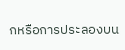กหรือการประลองบน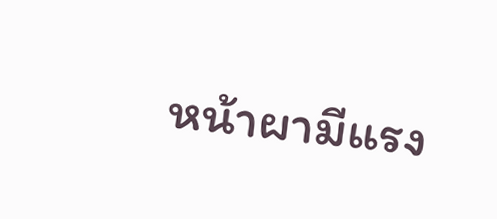หน้าผามีแรง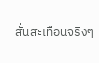สั่นสะเทือนจริงๆ